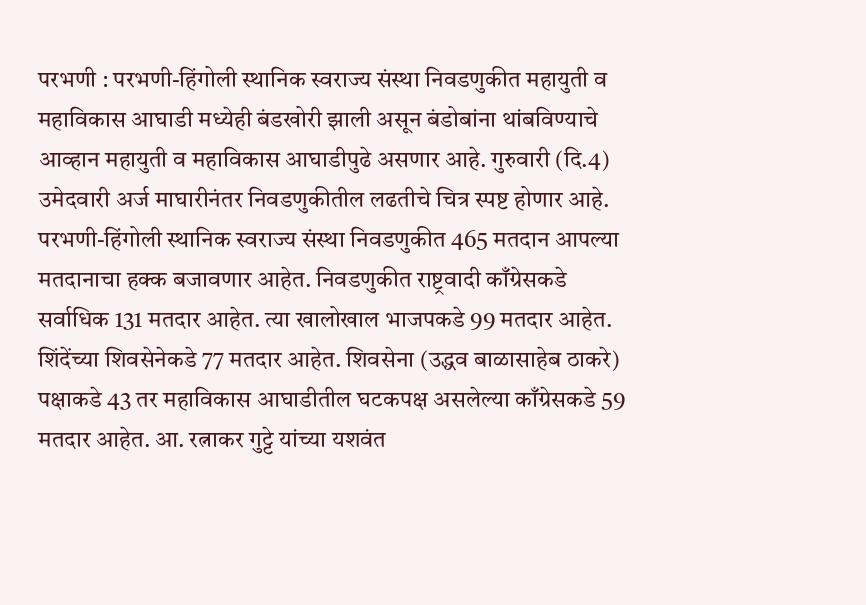परभणी : परभणी-हिंगोली स्थानिक स्वराज्य संस्था निवडणुकीत महायुती व महाविकास आघाडी मध्येही बंडखोरी झाली असून बंडोबांना थांबविण्याचे आव्हान महायुती व महाविकास आघाडीपुढे असणार आहे. गुरुवारी (दि.4) उमेदवारी अर्ज माघारीनंतर निवडणुकीतील लढतीचे चित्र स्पष्ट होणार आहे.
परभणी-हिंगोली स्थानिक स्वराज्य संस्था निवडणुकीत 465 मतदान आपल्या मतदानाचा हक्क बजावणार आहेत. निवडणुकीत राष्ट्रवादी काँग्रेसकडे सर्वाधिक 131 मतदार आहेत. त्या खालोखाल भाजपकडे 99 मतदार आहेत. शिंदेंच्या शिवसेनेकडे 77 मतदार आहेत. शिवसेना (उद्धव बाळासाहेब ठाकरे) पक्षाकडे 43 तर महाविकास आघाडीतील घटकपक्ष असलेल्या काँग्रेसकडे 59 मतदार आहेत. आ. रत्नाकर गुट्टे यांच्या यशवंत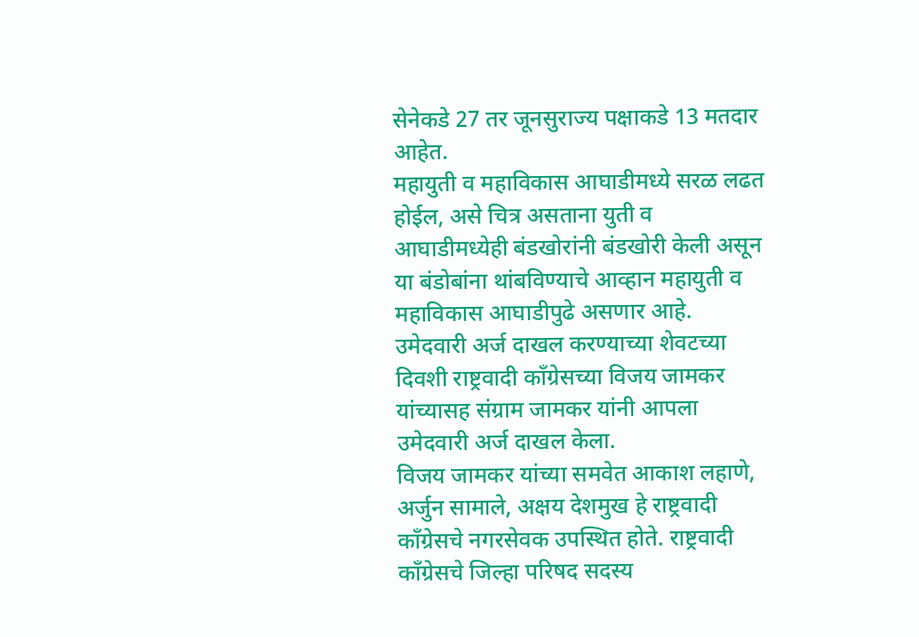सेनेकडे 27 तर जूनसुराज्य पक्षाकडे 13 मतदार आहेत.
महायुती व महाविकास आघाडीमध्ये सरळ लढत होईल, असे चित्र असताना युती व आघाडीमध्येही बंडखोरांनी बंडखोरी केली असून या बंडोबांना थांबविण्याचे आव्हान महायुती व महाविकास आघाडीपुढे असणार आहे. उमेदवारी अर्ज दाखल करण्याच्या शेवटच्या दिवशी राष्ट्रवादी काँग्रेसच्या विजय जामकर यांच्यासह संग्राम जामकर यांनी आपला उमेदवारी अर्ज दाखल केला.
विजय जामकर यांच्या समवेत आकाश लहाणे, अर्जुन सामाले, अक्षय देशमुख हे राष्ट्रवादी काँग्रेसचे नगरसेवक उपस्थित होते. राष्ट्रवादी काँग्रेसचे जिल्हा परिषद सदस्य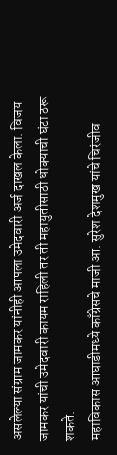असलेल्या संग्राम जामकर यांनीही आपला उमेदवारी अर्ज दाखल केला. विजय जामकर यांची उमेदवारी कायम राहिली तर ती महायुतीसाठी धोक्याची घंटा ठरू शकते.
महाविकास आघाडीमध्ये काँग्रेसचे माजी आ. सुरेश देशमुख यांचे चिरंजीव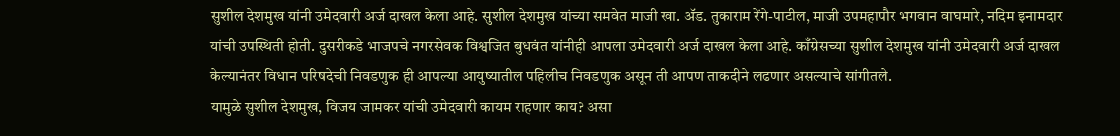सुशील देशमुख यांनी उमेदवारी अर्ज दाखल केला आहे. सुशील देशमुख यांच्या समवेत माजी खा. ॲड. तुकाराम रेंगे-पाटील, माजी उपमहापौर भगवान वाघमारे, नदिम इनामदार यांची उपस्थिती होती. दुसरीकडे भाजपचे नगरसेवक विश्वजित बुधवंत यांनीही आपला उमेदवारी अर्ज दाखल केला आहे. काँग्रेसच्या सुशील देशमुख यांनी उमेदवारी अर्ज दाखल केल्यानंतर विधान परिषदेची निवडणुक ही आपल्या आयुष्यातील पहिलीच निवडणुक असून ती आपण ताकदीने लढणार असल्याचे सांगीतले.
यामुळे सुशील देशमुख, विजय जामकर यांची उमेदवारी कायम राहणार काय? असा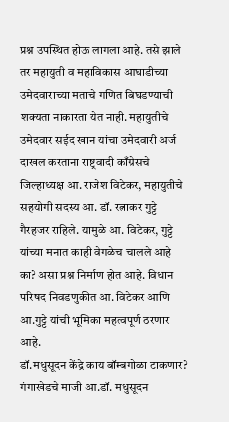प्रश्न उपस्थित होऊ लागला आहे. तसे झाले तर महायुती व महाविकास आघाडीच्या उमेदवाराच्या मताचे गणित बिघडण्याची शक्यता नाकारता येत नाही. महायुतीचे उमेदवार सईद खान यांचा उमेदवारी अर्ज दाखल करताना राष्ट्रवादी काँग्रेसचे जिल्हाध्यक्ष आ. राजेश विटेकर, महायुतीचे सहयोगी सदस्य आ. डॉ. रत्नाकर गुट्टे गैरहजर राहिले. यामुळे आ. विटेकर, गुट्टे यांच्या मनात काही वेगळेच चालले आहे का? असा प्रश्न निर्माण होत आहे. विधान परिषद निवडणुकीत आ. विटेकर आणि आ.गुट्टे यांची भूमिका महत्वपूर्ण ठरणार आहे.
डॉ.मधुसूदन केंद्रे काय बॉम्बगोळा टाकणार?
गंगाखेडचे माजी आ.डॉ. मधुसूदन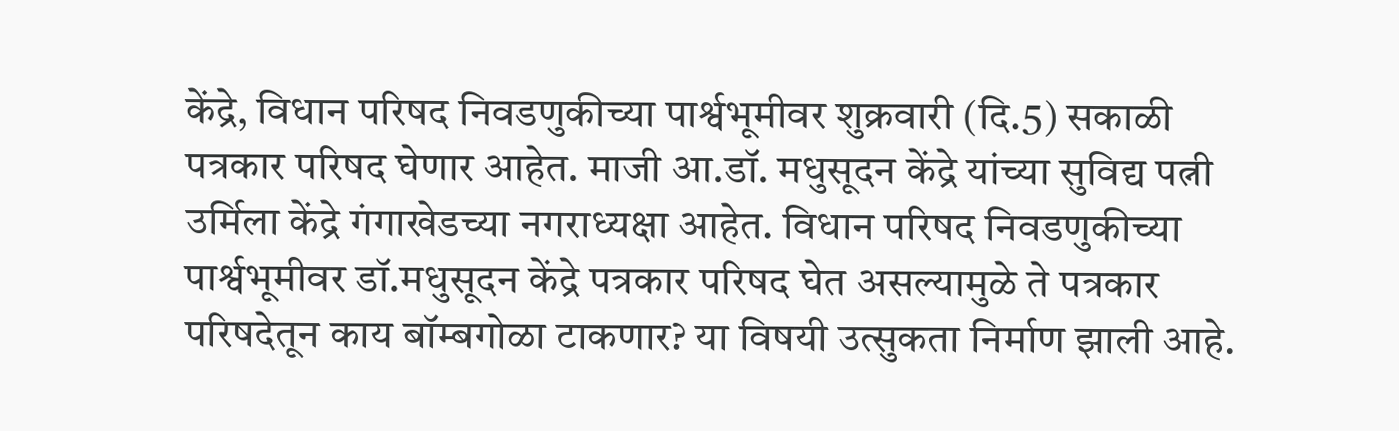केंद्रे, विधान परिषद निवडणुकीच्या पार्श्वभूमीवर शुक्रवारी (दि.5) सकाळी पत्रकार परिषद घेणार आहेत. माजी आ.डॉ. मधुसूदन केंद्रे यांच्या सुविद्य पत्नी उर्मिला केंद्रे गंगाखेडच्या नगराध्यक्षा आहेत. विधान परिषद निवडणुकीच्या पार्श्वभूमीवर डॉ.मधुसूदन केंद्रे पत्रकार परिषद घेत असल्यामुळे ते पत्रकार परिषदेतून काय बॉम्बगोळा टाकणार? या विषयी उत्सुकता निर्माण झाली आहे.